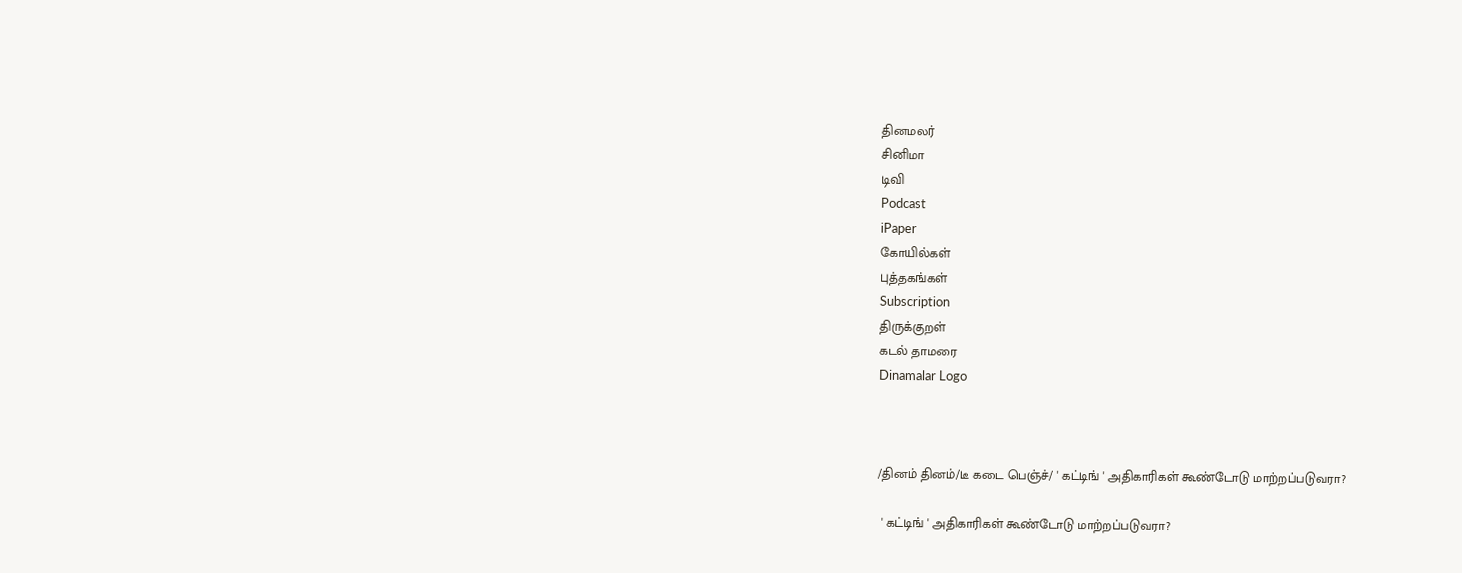தினமலர்
சினிமா
டிவி
Podcast
iPaper
கோயில்கள்
புத்தகங்கள்
Subscription
திருக்குறள்
கடல் தாமரை
Dinamalar Logo



/தினம் தினம்/டீ கடை பெஞ்ச்/ ' கட்டிங் ' அதிகாரிகள் கூண்டோடு மாற்றப்படுவரா?

 ' கட்டிங் ' அதிகாரிகள் கூண்டோடு மாற்றப்படுவரா?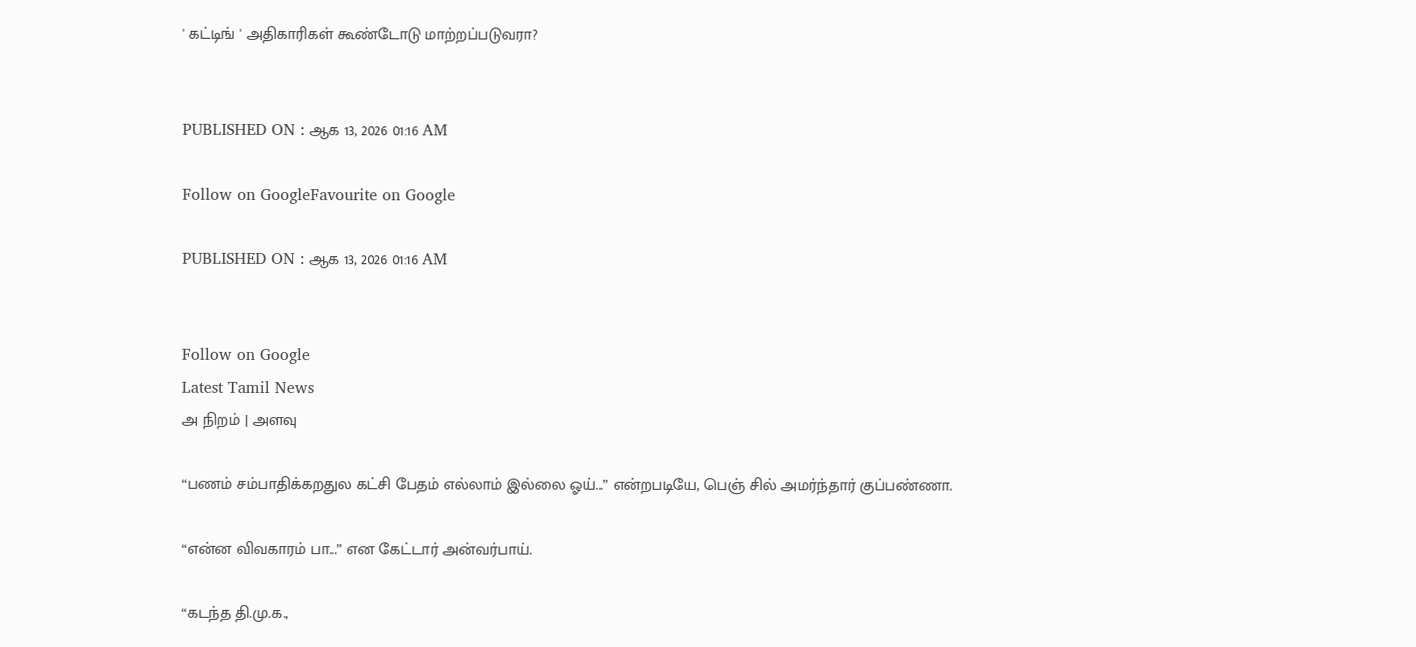' கட்டிங் ' அதிகாரிகள் கூண்டோடு மாற்றப்படுவரா?


PUBLISHED ON : ஆக 13, 2026 01:16 AM

Follow on GoogleFavourite on Google

PUBLISHED ON : ஆக 13, 2026 01:16 AM


Follow on Google
Latest Tamil News
அ நிறம் | அளவு

“பணம் சம்பாதிக்கறதுல கட்சி பேதம் எல்லாம் இல்லை ஓய்...” என்றபடியே, பெஞ் சில் அமர்ந்தார் குப்பண்ணா.

“என்ன விவகாரம் பா...” என கேட்டார் அன்வர்பாய்.

“கடந்த தி.மு.க.,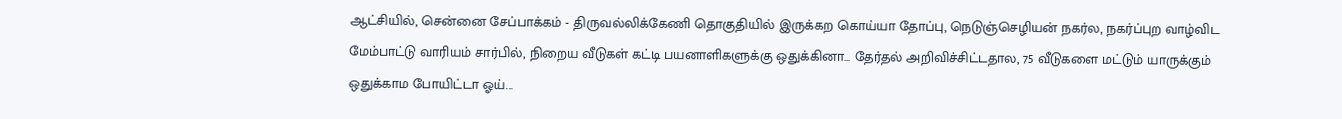ஆட்சியில், சென்னை சேப்பாக்கம் - திருவல்லிக்கேணி தொகுதியில் இருக்கற கொய்யா தோப்பு, நெடுஞ்செழியன் நகர்ல, நகர்ப்புற வாழ்விட மேம்பாட்டு வாரியம் சார்பில், நிறைய வீடுகள் கட்டி பயனாளிகளுக்கு ஒதுக்கினா... தேர்தல் அறிவிச்சிட்டதால, 75 வீடுகளை மட்டும் யாருக்கும் ஒதுக்காம போயிட்டா ஓய்...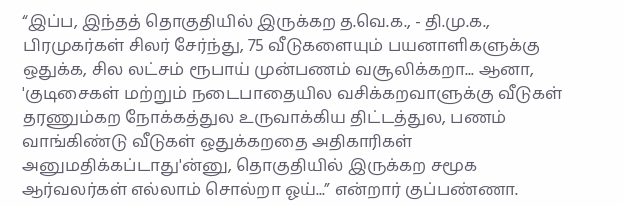“இப்ப, இந்தத் தொகுதியில் இருக்கற த.வெ.க., - தி.மு.க., பிரமுகர்கள் சிலர் சேர்ந்து, 75 வீடுகளையும் பயனாளிகளுக்கு ஒதுக்க, சில லட்சம் ரூபாய் முன்பணம் வசூலிக்கறா... ஆனா, 'குடிசைகள் மற்றும் நடைபாதையில வசிக்கறவாளுக்கு வீடுகள் தரணும்கற நோக்கத்துல உருவாக்கிய திட்டத்துல, பணம் வாங்கிண்டு வீடுகள் ஒதுக்கறதை அதிகாரிகள் அனுமதிக்கப்டாது'ன்னு, தொகுதியில் இருக்கற சமூக ஆர்வலர்கள் எல்லாம் சொல்றா ஓய்...” என்றார் குப்பண்ணா.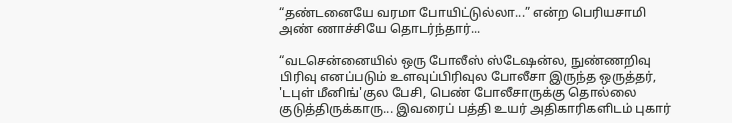“தண்டனையே வரமா போயிட்டுல்லா...” என்ற பெரியசாமி அண் ணாச்சியே தொடர்ந்தார்...

“வடசென்னையில் ஒரு போலீஸ் ஸ்டேஷன்ல, நுண்ணறிவு பிரிவு எனப்படும் உளவுப்பிரிவுல போலீசா இருந்த ஒருத்தர், 'டபுள் மீனிங்'குல பேசி, பெண் போலீசாருக்கு தொல்லை குடுத்திருக்காரு... இவரைப் பத்தி உயர் அதிகாரிகளிடம் புகார்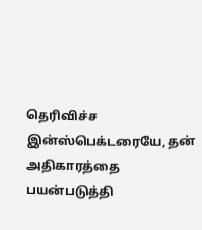தெரிவிச்ச இன்ஸ்பெக்டரையே, தன் அதிகாரத்தை பயன்படுத்தி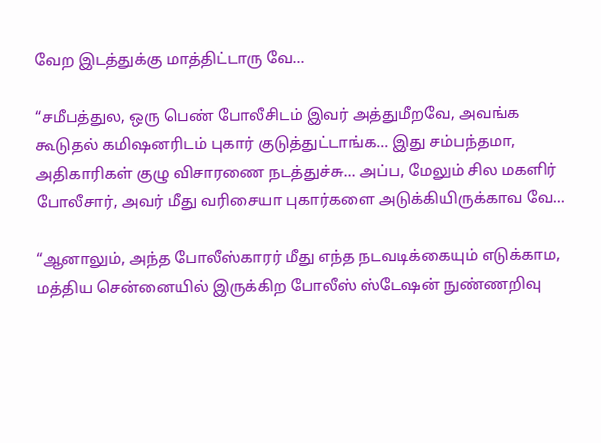வேற இடத்துக்கு மாத்திட்டாரு வே...

“சமீபத்துல, ஒரு பெண் போலீசிடம் இவர் அத்துமீறவே, அவங்க கூடுதல் கமிஷனரிடம் புகார் குடுத்துட்டாங்க... இது சம்பந்தமா, அதிகாரிகள் குழு விசாரணை நடத்துச்சு... அப்ப, மேலும் சில மகளிர் போலீசார், அவர் மீது வரிசையா புகார்களை அடுக்கியிருக்காவ வே...

“ஆனாலும், அந்த போலீஸ்காரர் மீது எந்த நடவடிக்கையும் எடுக்காம, மத்திய சென்னையில் இருக்கிற போலீஸ் ஸ்டேஷன் நுண்ணறிவு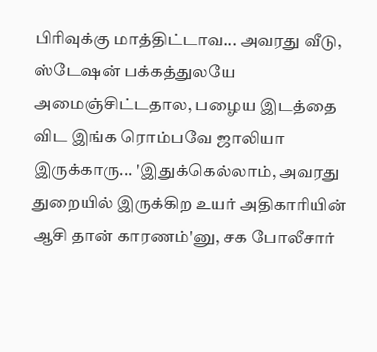பிரிவுக்கு மாத்திட்டாவ... அவரது வீடு, ஸ்டேஷன் பக்கத்துலயே அமைஞ்சிட்டதால, பழைய இடத்தை விட இங்க ரொம்பவே ஜாலியா இருக்காரு... 'இதுக்கெல்லாம், அவரது துறையில் இருக்கிற உயர் அதிகாரியின் ஆசி தான் காரணம்'னு, சக போலீசார்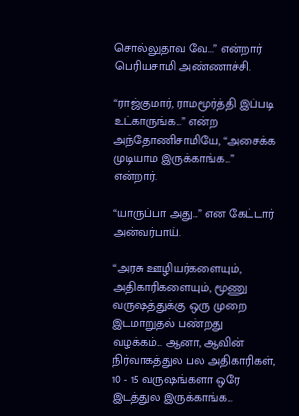சொல்லுதாவ வே...” என்றார் பெரியசாமி அண்ணாச்சி.

“ராஜ்குமார், ராமமூர்த்தி இப்படி உட்காருங்க...” என்ற அந்தோணிசாமியே, “அசைக்க முடியாம இருக்காங்க...” என்றார்.

“யாருப்பா அது...” என கேட்டார் அன்வர்பாய்.

“அரசு ஊழியர்களையும், அதிகாரிகளையும், மூணு வருஷத்துக்கு ஒரு முறை இடமாறுதல் பண்றது வழக்கம்... ஆனா, ஆவின் நிர்வாகத்துல பல அதிகாரிகள், 10 - 15 வருஷங்களா ஒரே இடத்துல இருக்காங்க...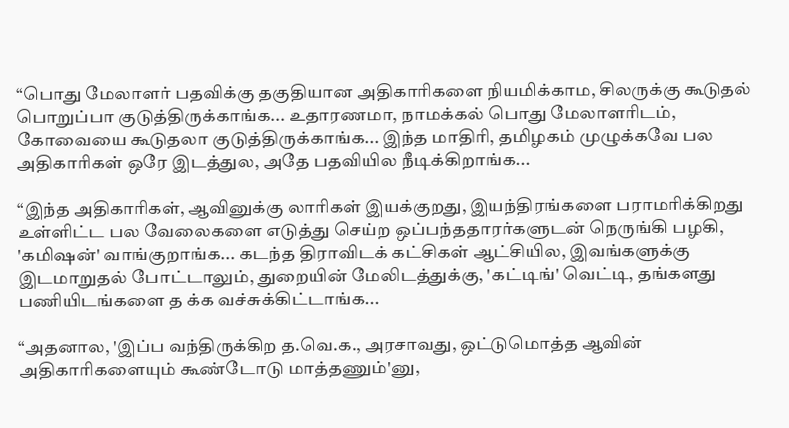“பொது மேலாளர் பதவிக்கு தகுதியான அதிகாரிகளை நியமிக்காம, சிலருக்கு கூடுதல் பொறுப்பா குடுத்திருக்காங்க... உதாரணமா, நாமக்கல் பொது மேலாளரிடம், கோவையை கூடுதலா குடுத்திருக்காங்க... இந்த மாதிரி, தமிழகம் முழுக்கவே பல அதிகாரிகள் ஒரே இடத்துல, அதே பதவியில நீடிக்கிறாங்க...

“இந்த அதிகாரிகள், ஆவினுக்கு லாரிகள் இயக்குறது, இயந்திரங்களை பராமரிக்கிறது உள்ளிட்ட பல வேலைகளை எடுத்து செய்ற ஒப்பந்ததாரர்களுடன் நெருங்கி பழகி, 'கமிஷன்' வாங்குறாங்க... கடந்த திராவிடக் கட்சிகள் ஆட்சியில, இவங்களுக்கு இடமாறுதல் போட்டாலும், துறையின் மேலிடத்துக்கு, 'கட்டிங்' வெட்டி, தங்களது பணியிடங்களை த க்க வச்சுக்கிட்டாங்க...

“அதனால, 'இப்ப வந்திருக்கிற த.வெ.க., அரசாவது, ஒட்டுமொத்த ஆவின் அதிகாரிகளையும் கூண்டோடு மாத்தணும்'னு,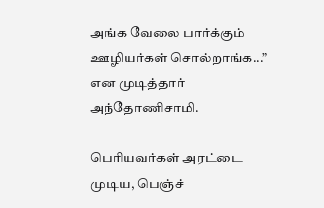அங்க வேலை பார்க்கும் ஊழியர்கள் சொல்றாங்க...” என முடித்தார் அந்தோணிசாமி.

பெரியவர்கள் அரட்டை முடிய, பெஞ்ச்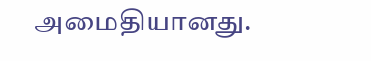அமைதியானது.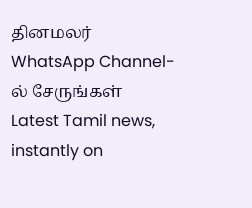தினமலர் WhatsApp Channel-ல் சேருங்கள்
Latest Tamil news, instantly on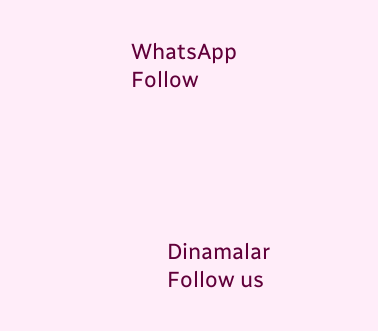WhatsApp
Follow





      Dinamalar
      Follow us